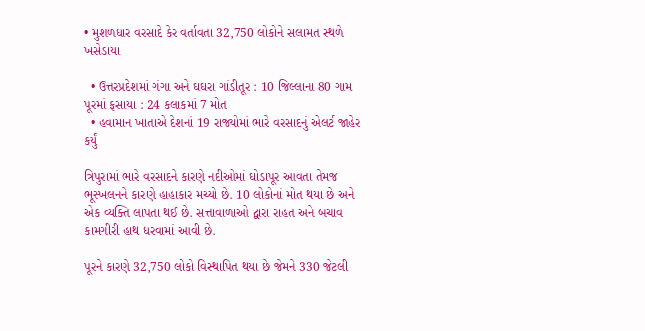• મુશળધાર વરસાદે કેર વર્તાવતા 32,750 લોકોને સલામત સ્થળે ખસેડાયા

  • ઉત્તરપ્રદેશમાં ગંગા અને ઘઘરા ગાંડીતૂર : 10 જિલ્લાના 80 ગામ પૂરમાં ફસાયા : 24 કલાકમાં 7 મોત
  • હવામાન ખાતાએ દેશનાં 19 રાજ્યોમાં ભારે વરસાદનું એલર્ટ જાહેર કર્યું

ત્રિપુરામાં ભારે વરસાદને કારણે નદીઓમાં ઘોડાપૂર આવતા તેમજ ભૂસ્ખલનને કારણે હાહાકાર મચ્યો છે. 10 લોકોનાં મોત થયા છે અને એક વ્યક્તિ લાપતા થઈ છે. સત્તાવાળાઓ દ્વારા રાહત અને બચાવ કામગીરી હાથ ધરવામાં આવી છે.

પૂરને કારણે 32,750 લોકો વિસ્થાપિત થયા છે જેમને 330 જેટલી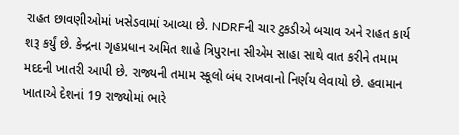રાહત છાવણીઓમાં ખસેડવામાં આવ્યા છે. NDRFની ચાર ટુકડીએ બચાવ અને રાહત કાર્ય શરૂ કર્યું છે. કેન્દ્રના ગૃહપ્રધાન અમિત શાહે ત્રિપુરાના સીએમ સાહા સાથે વાત કરીને તમામ મદદની ખાતરી આપી છે. રાજ્યની તમામ સ્કૂલો બંધ રાખવાનો નિર્ણય લેવાયો છે. હવામાન ખાતાએ દેશનાં 19 રાજ્યોમાં ભારે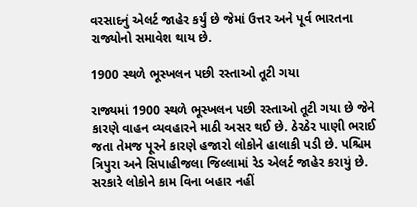વરસાદનું એલર્ટ જાહેર કર્યું છે જેમાં ઉત્તર અને પૂર્વ ભારતના રાજ્યોનો સમાવેશ થાય છે.

1900 સ્થળે ભૂસ્ખલન પછી રસ્તાઓ તૂટી ગયા

રાજ્યમાં 1900 સ્થળે ભૂસ્ખલન પછી રસ્તાઓ તૂટી ગયા છે જેને કારણે વાહન વ્યવહારને માઠી અસર થઈ છે. ઠેરઠેર પાણી ભરાઈ જતા તેમજ પૂરને કારણે હજારો લોકોને હાલાકી પડી છે. પશ્ચિમ ત્રિપુરા અને સિપાહીજલા જિલ્લામાં રેડ એલર્ટ જાહેર કરાયું છે. સરકારે લોકોને કામ વિના બહાર નહીં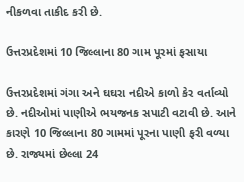નીકળવા તાકીદ કરી છે.

ઉત્તરપ્રદેશમાં 10 જિલ્લાના 80 ગામ પૂરમાં ફસાયા

ઉત્તરપ્રદેશમાં ગંગા અને ઘઘરા નદીએ કાળો કેર વર્તાવ્યો છે. નદીઓમાં પાણીએ ભયજનક સપાટી વટાવી છે. આને કારણે 10 જિલ્લાના 80 ગામમાં પૂરના પાણી ફરી વળ્યા છે. રાજ્યમાં છેલ્લા 24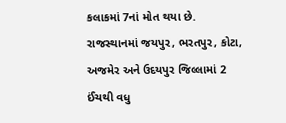કલાકમાં 7નાં મોત થયા છે. રાજસ્થાનમાં જયપુર, ભરતપુર, કોટા, અજમેર અને ઉદયપુર જિલ્લામાં 2 ઈંચથી વધુ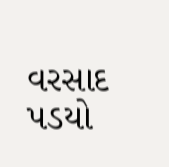વરસાદ પડયો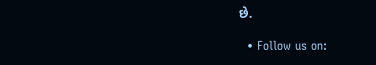છે.

  • Follow us on: